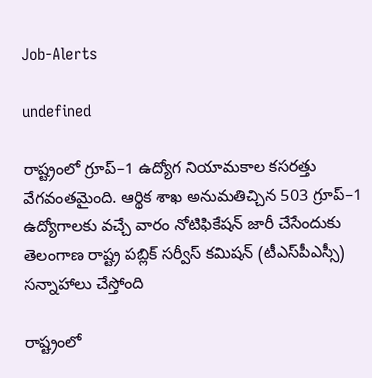Job-Alerts

undefined

రాష్ట్రంలో గ్రూప్‌–1 ఉద్యోగ నియామకాల కసరత్తు వేగవంతమైంది. ఆర్థిక శాఖ అనుమతిచ్చిన 503 గ్రూప్‌–1 ఉద్యోగాలకు వచ్చే వారం నోటిఫికేషన్‌ జారీ చేసేందుకు తెలంగాణ రాష్ట్ర పబ్లిక్‌ సర్వీస్‌ కమిషన్‌ (టీఎస్‌పీఎస్సీ) సన్నాహాలు చేస్తోంది

రాష్ట్రంలో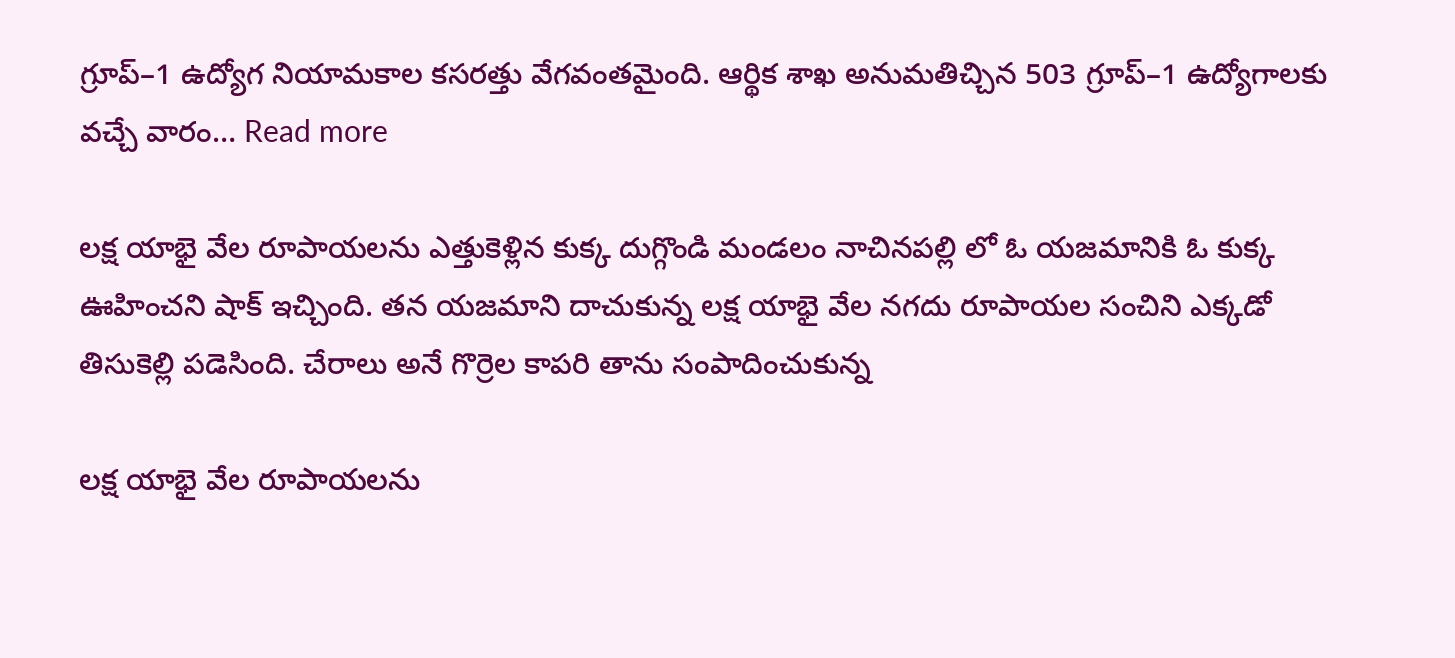గ్రూప్‌–1 ఉద్యోగ నియామకాల కసరత్తు వేగవంతమైంది. ఆర్థిక శాఖ అనుమతిచ్చిన 503 గ్రూప్‌–1 ఉద్యోగాలకు వచ్చే వారం… Read more

లక్ష యాభై వేల రూపాయలను ఎత్తుకెళ్లిన కుక్క దుగ్గొండి మండలం నాచినపల్లి లో ఓ యజమానికి ఓ కుక్క ఊహించని షాక్ ఇచ్చింది. తన యజమాని దాచుకున్న లక్ష యాభై వేల నగదు రూపాయల సంచిని ఎక్కడో తిసుకెల్లి పడెసింది. చేరాలు అనే గొర్రెల కాపరి తాను సంపాదించుకున్న

లక్ష యాభై వేల రూపాయలను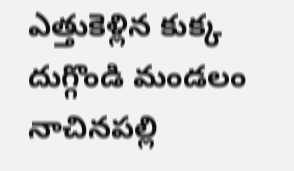ఎత్తుకెళ్లిన కుక్క దుగ్గొండి మండలం నాచినపల్లి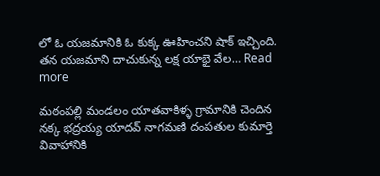లో ఓ యజమానికి ఓ కుక్క ఊహించని షాక్ ఇచ్చింది. తన యజమాని దాచుకున్న లక్ష యాభై వేల… Read more

మఠంపల్లి మండలం యాతవాకిళ్ళ గ్రామానికి చెందిన నక్క భద్రయ్య యాదవ్ నాగమణి దంపతుల కుమార్తె వివాహానికి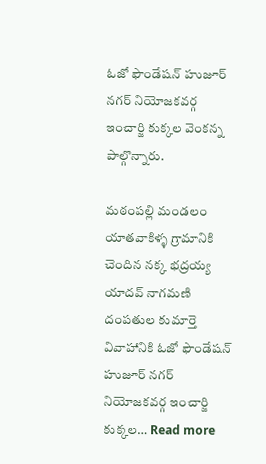ఓజో ఫౌండేషన్ హుజూర్ నగర్ నియోజకవర్గ ఇంచార్జి కుక్కల వెంకన్న పాల్గొన్నారు.

మఠంపల్లి మండలం యాతవాకిళ్ళ గ్రామానికి చెందిన నక్క భద్రయ్య యాదవ్ నాగమణి దంపతుల కుమార్తె వివాహానికి ఓజో ఫౌండేషన్ హుజూర్ నగర్ నియోజకవర్గ ఇంచార్జి కుక్కల… Read more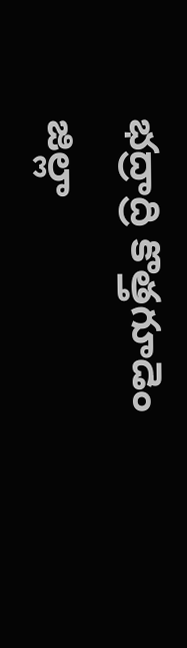భద్రాద్రి కొత్తగూడెం జిల్లా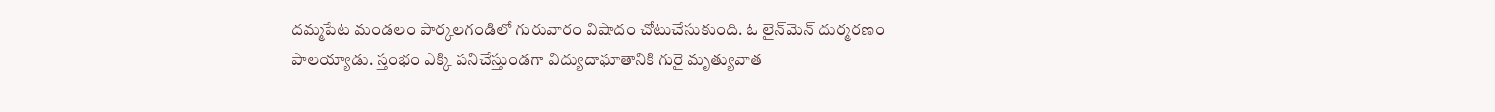దమ్మపేట మండలం పార్కలగండిలో గురువారం విషాదం చోటుచేసుకుంది. ఓ లైన్‌మెన్ దుర్మరణం పాలయ్యాడు. స్తంభం ఎక్కి పనిచేస్తుండగా విద్యుదాఘాతానికి గురై మృత్యువాత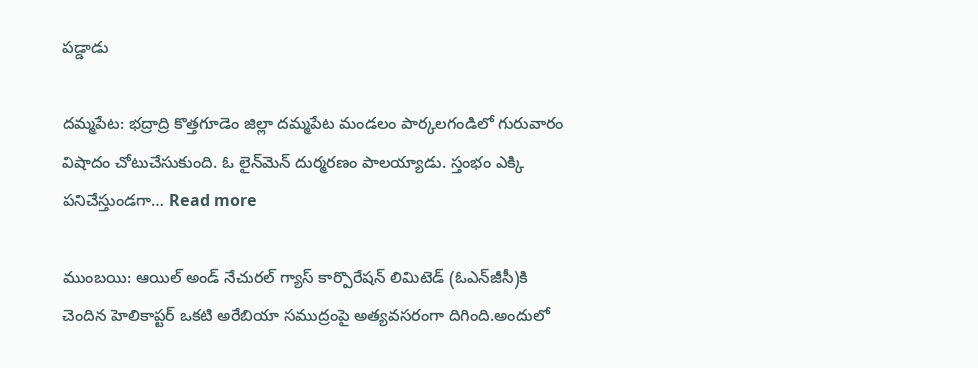పడ్డాడు

దమ్మపేట: భద్రాద్రి కొత్తగూడెం జిల్లా దమ్మపేట మండలం పార్కలగండిలో గురువారం విషాదం చోటుచేసుకుంది. ఓ లైన్‌మెన్ దుర్మరణం పాలయ్యాడు. స్తంభం ఎక్కి పనిచేస్తుండగా… Read more

ముంబయి: ఆయిల్ అండ్‌ నేచురల్‌ గ్యాస్‌ కార్పొరేషన్ లిమిటెడ్‌ (ఓఎన్‌జీసీ)కి చెందిన హెలికాప్టర్‌ ఒకటి అరేబియా సముద్రంపై అత్యవసరంగా దిగింది.అందులో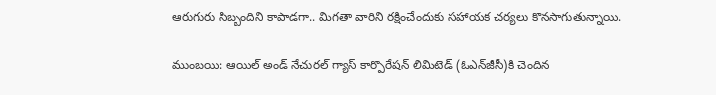ఆరుగురు సిబ్బందిని కాపాడగా.. మిగతా వారిని రక్షించేందుకు సహాయక చర్యలు కొనసాగుతున్నాయి.

ముంబయి: ఆయిల్ అండ్‌ నేచురల్‌ గ్యాస్‌ కార్పొరేషన్ లిమిటెడ్‌ (ఓఎన్‌జీసీ)కి చెందిన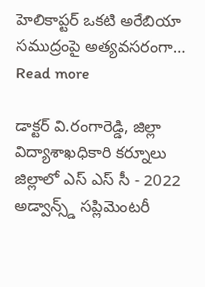హెలికాప్టర్‌ ఒకటి అరేబియా సముద్రంపై అత్యవసరంగా… Read more

డాక్టర్ వి.రంగారెడ్డి, జిల్లా విద్యాశాఖధికారి కర్నూలు జిల్లాలో ఎస్ ఎస్ సీ - 2022 అడ్వాన్స్డ్ సప్లిమెంటరీ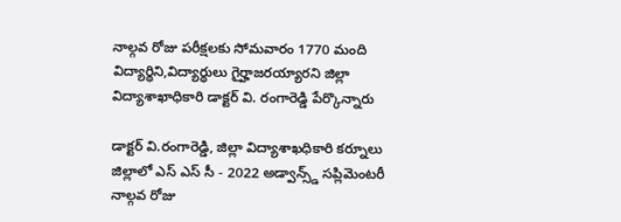నాల్గవ రోజు పరీక్షలకు సోమవారం 1770 మంది విద్యార్థిని,విద్యార్థులు గైర్హాజరయ్యారని జిల్లా విద్యాశాఖాధికారి డాక్టర్ వి. రంగారెడ్డి పేర్కొన్నారు

డాక్టర్ వి.రంగారెడ్డి, జిల్లా విద్యాశాఖధికారి కర్నూలు జిల్లాలో ఎస్ ఎస్ సీ - 2022 అడ్వాన్స్డ్ సప్లిమెంటరీ నాల్గవ రోజు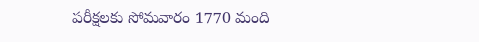పరీక్షలకు సోమవారం 1770 మంది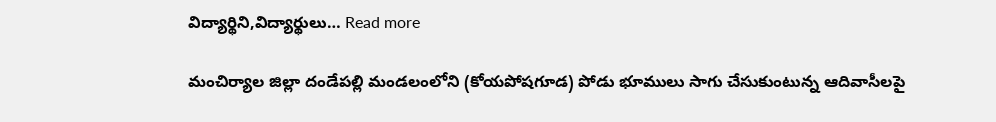విద్యార్థిని,విద్యార్థులు… Read more

మంచిర్యాల జిల్లా దండేపల్లి మండలంలోని (కోయపోషగూడ) పోడు భూములు సాగు చేసుకుంటున్న ఆదివాసీలపై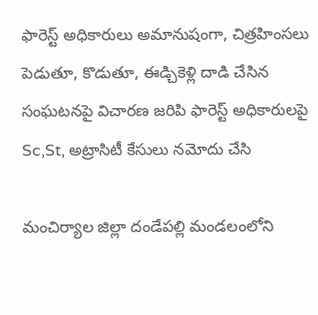ఫారెస్ట్ అధికారులు అమానుషంగా, చిత్రహింసలు పెడుతూ, కొడుతూ, ఈడ్చికెళ్లి దాడి చేసిన సంఘటనపై విచారణ జరిపి ఫారెస్ట్ అధికారులపై Sc,St, అట్రాసిటీ కేసులు నమోదు చేసి

మంచిర్యాల జిల్లా దండేపల్లి మండలంలోని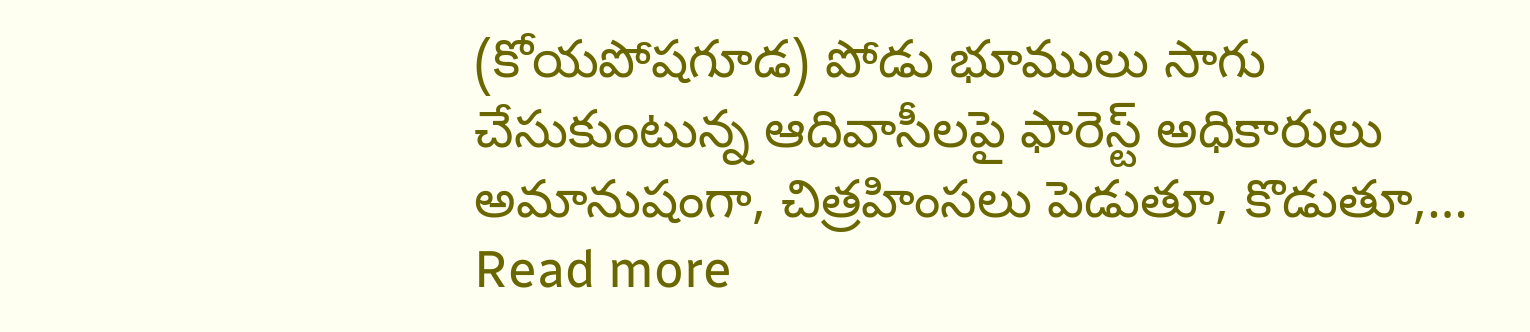(కోయపోషగూడ) పోడు భూములు సాగు చేసుకుంటున్న ఆదివాసీలపై ఫారెస్ట్ అధికారులు అమానుషంగా, చిత్రహింసలు పెడుతూ, కొడుతూ,… Read more